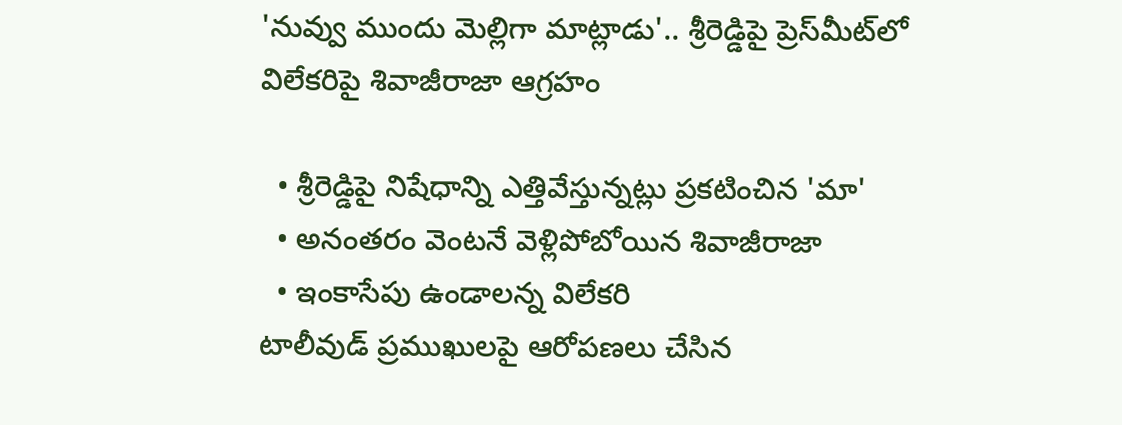'నువ్వు ముందు మెల్లిగా మాట్లాడు'.. శ్రీరెడ్డిపై ప్రెస్‌మీట్‌లో విలేకరిపై శివాజీరాజా ఆగ్రహం

  • శ్రీరెడ్డిపై నిషేధాన్ని ఎత్తివేస్తున్నట్లు ప్రకటించిన 'మా'
  • అనంతరం వెంటనే వెళ్లిపోబోయిన శివాజీరాజా
  • ఇంకాసేపు ఉండాలన్న విలేకరి
టాలీవుడ్ ప్రముఖులపై ఆరోపణలు చేసిన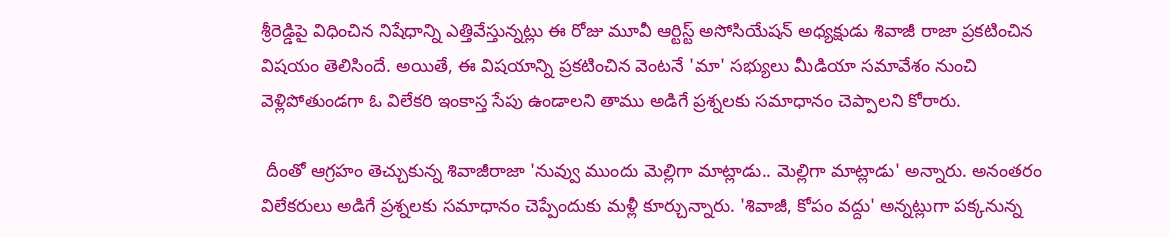శ్రీరెడ్డిపై విధించిన నిషేధాన్ని ఎత్తివేస్తున్నట్లు ఈ రోజు మూవీ ఆర్టిస్ట్ అసోసియేషన్ అధ్యక్షుడు శివాజీ రాజా ప్రకటించిన విషయం తెలిసిందే. అయితే, ఈ విషయాన్ని ప్రకటించిన వెంటనే 'మా' సభ్యులు మీడియా సమావేశం నుంచి వెళ్లిపోతుండగా ఓ విలేకరి ఇంకాస్త సేపు ఉండాలని తాము అడిగే ప్రశ్నలకు సమాధానం చెప్పాలని కోరారు.

 దీంతో ఆగ్రహం తెచ్చుకున్న శివాజీరాజా 'నువ్వు ముందు మెల్లిగా మాట్లాడు.. మెల్లిగా మాట్లాడు' అన్నారు. అనంతరం విలేకరులు అడిగే ప్రశ్నలకు సమాధానం చెప్పేందుకు మళ్లీ కూర్చున్నారు. 'శివాజీ, కోపం వద్దు' అన్నట్లుగా పక్కనున్న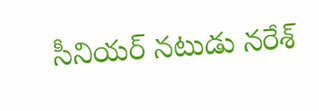సీనియర్ నటుడు నరేశ్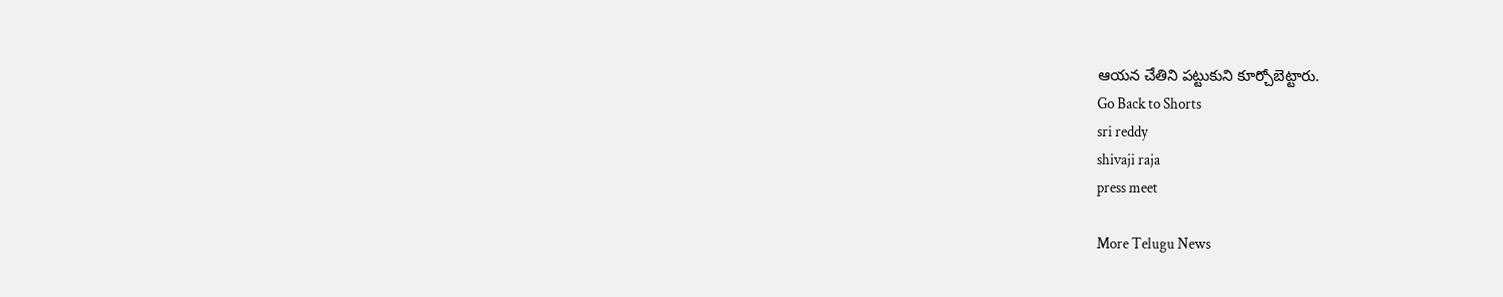ఆయన చేతిని పట్టుకుని కూర్చోబెట్టారు.
Go Back to Shorts
sri reddy
shivaji raja
press meet

More Telugu News